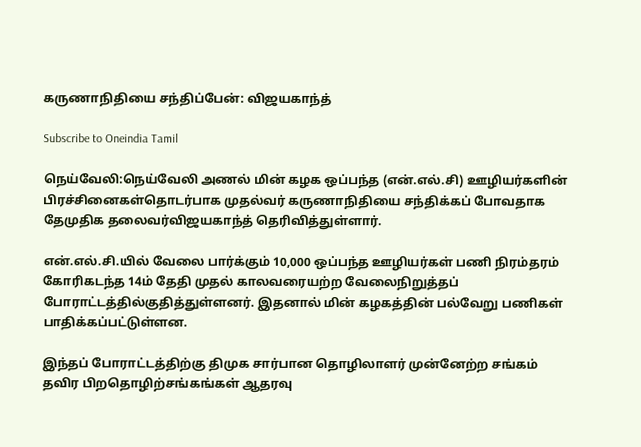கருணாநிதியை சந்திப்பேன்: விஜயகாந்த்

Subscribe to Oneindia Tamil

நெய்வேலி:நெய்வேலி அணல் மின் கழக ஒப்பந்த (என்.எல்.சி) ஊழியர்களின் பிரச்சினைகள்தொடர்பாக முதல்வர் கருணாநிதியை சந்திக்கப் போவதாக தேமுதிக தலைவர்விஜயகாந்த் தெரிவித்துள்ளார்.

என்.எல்.சி.யில் வேலை பார்க்கும் 10,000 ஒப்பந்த ஊழியர்கள் பணி நிரம்தரம் கோரிகடந்த 14ம் தேதி முதல் காலவரையற்ற வேலைநிறுத்தப் போராட்டத்தில்குதித்துள்ளனர். இதனால் மின் கழகத்தின் பல்வேறு பணிகள் பாதிக்கப்பட்டுள்ளன.

இந்தப் போராட்டத்திற்கு திமுக சார்பான தொழிலாளர் முன்னேற்ற சங்கம் தவிர பிறதொழிற்சங்கங்கள் ஆதரவு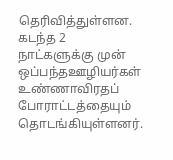தெரிவித்துள்ளன. கடந்த 2 நாட்களுக்கு முன் ஒப்பந்தஊழியர்கள் உண்ணாவிரதப் போராட்டத்தையும் தொடங்கியுள்ளனர்.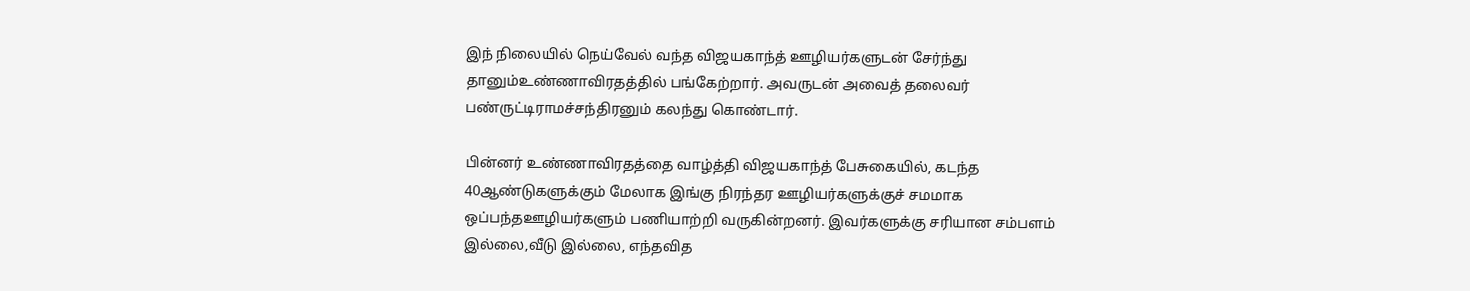இந் நிலையில் நெய்வேல் வந்த விஜயகாந்த் ஊழியர்களுடன் சேர்ந்து தானும்உண்ணாவிரதத்தில் பங்கேற்றார். அவருடன் அவைத் தலைவர் பண்ருட்டிராமச்சந்திரனும் கலந்து கொண்டார்.

பின்னர் உண்ணாவிரதத்தை வாழ்த்தி விஜயகாந்த் பேசுகையில், கடந்த 40ஆண்டுகளுக்கும் மேலாக இங்கு நிரந்தர ஊழியர்களுக்குச் சமமாக ஒப்பந்தஊழியர்களும் பணியாற்றி வருகின்றனர். இவர்களுக்கு சரியான சம்பளம் இல்லை,வீடு இல்லை, எந்தவித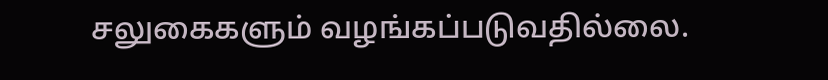சலுகைகளும் வழங்கப்படுவதில்லை.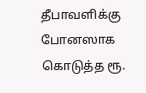தீபாவளிக்கு போனஸாக கொடுத்த ரூ.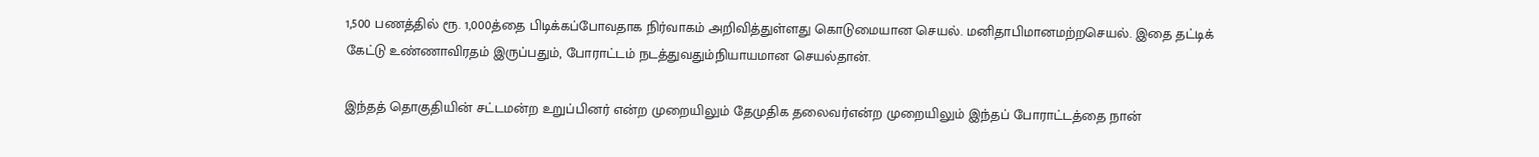1,500 பணத்தில் ரூ. 1,000த்தை பிடிக்கப்போவதாக நிர்வாகம் அறிவித்துள்ளது கொடுமையான செயல். மனிதாபிமானமற்றசெயல். இதை தட்டிக் கேட்டு உண்ணாவிரதம் இருப்பதும், போராட்டம் நடத்துவதும்நியாயமான செயல்தான்.

இந்தத் தொகுதியின் சட்டமன்ற உறுப்பினர் என்ற முறையிலும் தேமுதிக தலைவர்என்ற முறையிலும் இந்தப் போராட்டத்தை நான்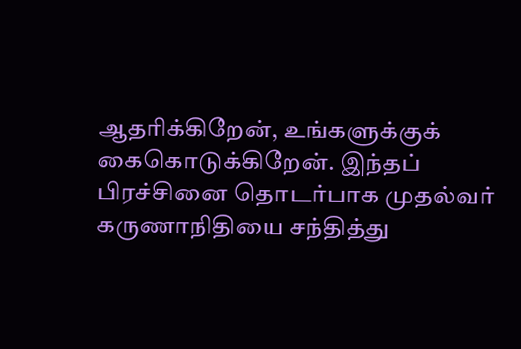ஆதரிக்கிறேன், உங்களுக்குக் கைகொடுக்கிறேன். இந்தப் பிரச்சினை தொடர்பாக முதல்வர் கருணாநிதியை சந்தித்து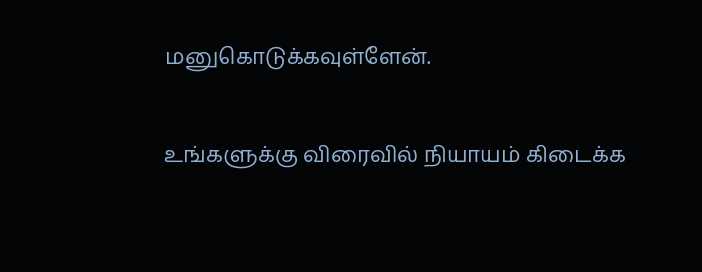மனுகொடுக்கவுள்ளேன்.

உங்களுக்கு விரைவில் நியாயம் கிடைக்க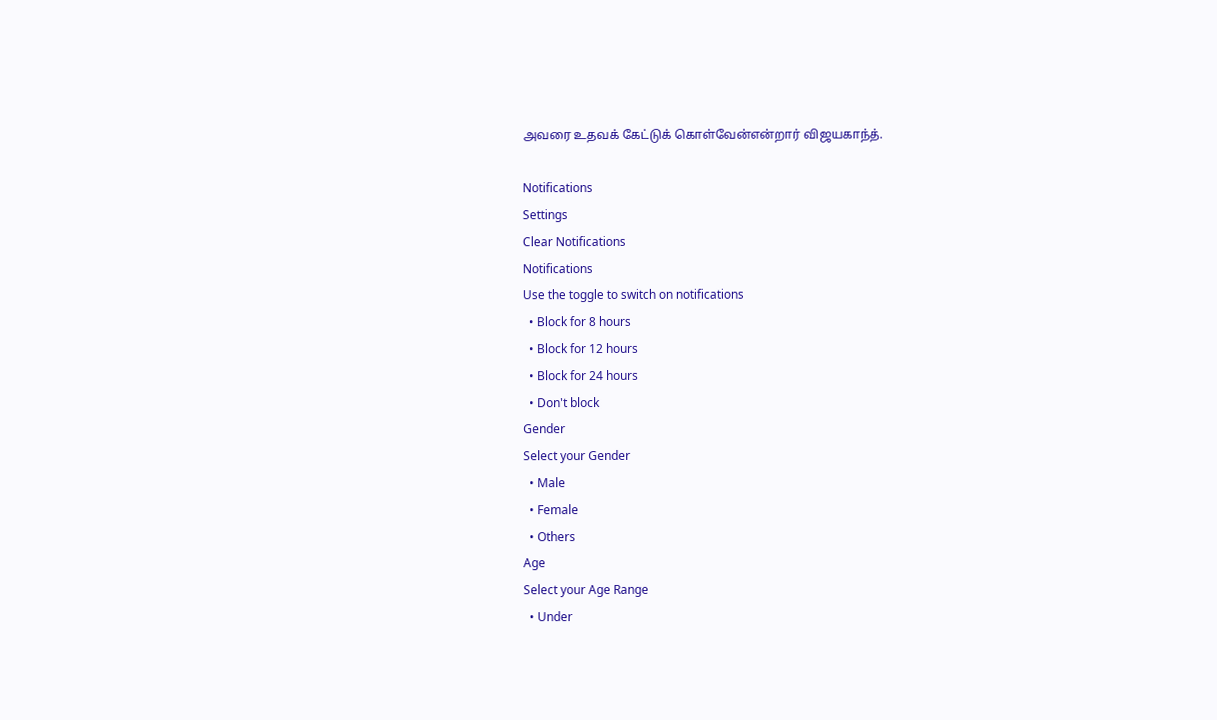அவரை உதவக் கேட்டுக் கொள்வேன்என்றார் விஜயகாந்த்.

Notifications
Settings
Clear Notifications
Notifications
Use the toggle to switch on notifications
  • Block for 8 hours
  • Block for 12 hours
  • Block for 24 hours
  • Don't block
Gender
Select your Gender
  • Male
  • Female
  • Others
Age
Select your Age Range
  • Under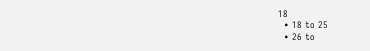18
  • 18 to 25
  • 26 to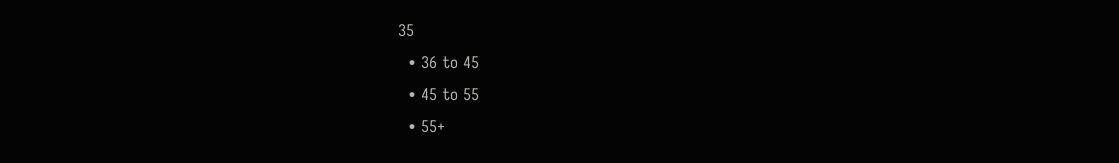35
  • 36 to 45
  • 45 to 55
  • 55+